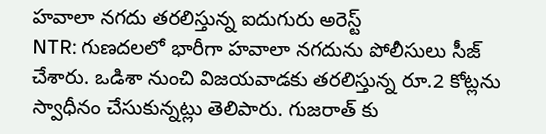హవాలా నగదు తరలిస్తున్న ఐదుగురు అరెస్ట్
NTR: గుణదలలో భారీగా హవాలా నగదును పోలీసులు సీజ్ చేశారు. ఒడిశా నుంచి విజయవాడకు తరలిస్తున్న రూ.2 కోట్లను స్వాధీనం చేసుకున్నట్లు తెలిపారు. గుజరాత్ కు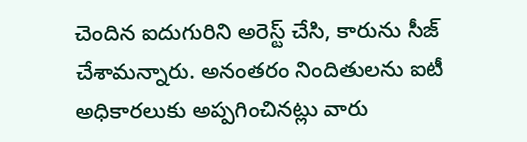చెందిన ఐదుగురిని అరెస్ట్ చేసి, కారును సీజ్ చేశామన్నారు. అనంతరం నిందితులను ఐటీ అధికారలుకు అప్పగించినట్లు వారు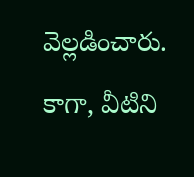వెల్లడించారు. కాగా, వీటిని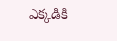ఎక్కడికి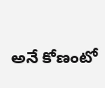అనే కోణంటో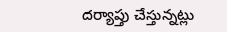దర్యాప్తు చేస్తున్నట్లు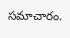సమాచారం.